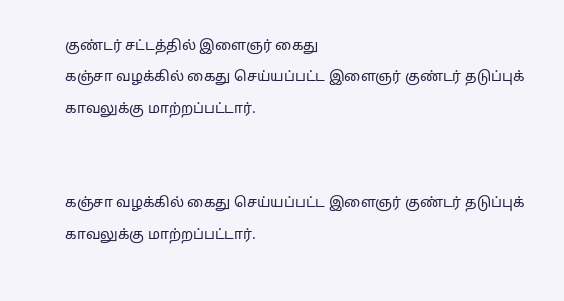குண்டர் சட்டத்தில் இளைஞர் கைது
கஞ்சா வழக்கில் கைது செய்யப்பட்ட இளைஞர் குண்டர் தடுப்புக் காவலுக்கு மாற்றப்பட்டார்.


கஞ்சா வழக்கில் கைது செய்யப்பட்ட இளைஞர் குண்டர் தடுப்புக் காவலுக்கு மாற்றப்பட்டார்.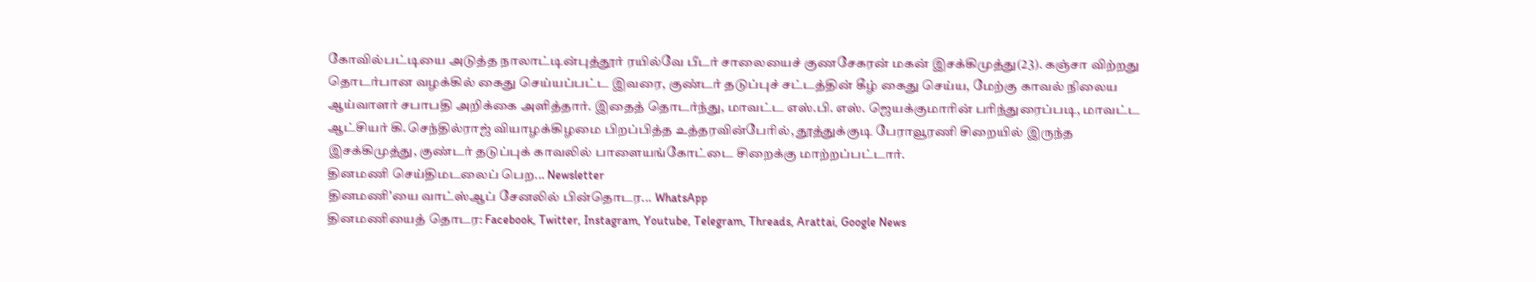கோவில்பட்டியை அடுத்த நாலாட்டின்புத்தூர் ரயில்வே பீடர் சாலையைச் குணசேகரன் மகன் இசக்கிமுத்து(23). கஞ்சா விற்றது தொடர்பான வழக்கில் கைது செய்யப்பட்ட இவரை, குண்டர் தடுப்புச் சட்டத்தின் கீழ் கைது செய்ய, மேற்கு காவல் நிலைய ஆய்வாளர் சபாபதி அறிக்கை அளித்தார். இதைத் தொடர்ந்து, மாவட்ட எஸ்.பி. எஸ். ஜெயக்குமாரின் பரிந்துரைப்படி, மாவட்ட ஆட்சியர் கி.செந்தில்ராஜ் வியாழக்கிழமை பிறப்பித்த உத்தரவின்பேரில், தூத்துக்குடி பேராவூரணி சிறையில் இருந்த இசக்கிமுத்து, குண்டர் தடுப்புக் காவலில் பாளையங்கோட்டை சிறைக்கு மாற்றப்பட்டார்.
தினமணி செய்திமடலைப் பெற... Newsletter
தினமணி'யை வாட்ஸ்ஆப் சேனலில் பின்தொடர... WhatsApp
தினமணியைத் தொடர: Facebook, Twitter, Instagram, Youtube, Telegram, Threads, Arattai, Google News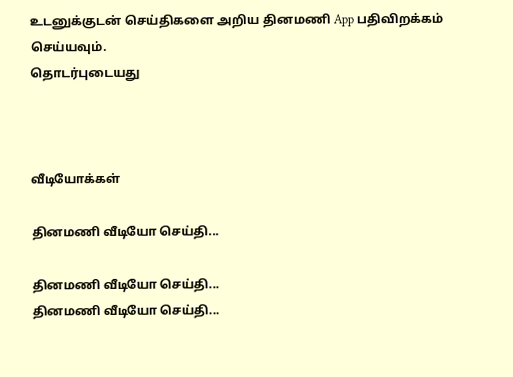உடனுக்குடன் செய்திகளை அறிய தினமணி App பதிவிறக்கம் செய்யவும்.
தொடர்புடையது



வீடியோக்கள்

தினமணி வீடியோ செய்தி...

தினமணி வீடியோ செய்தி...
தினமணி வீடியோ செய்தி...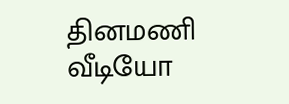தினமணி வீடியோ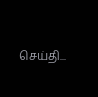செய்தி...